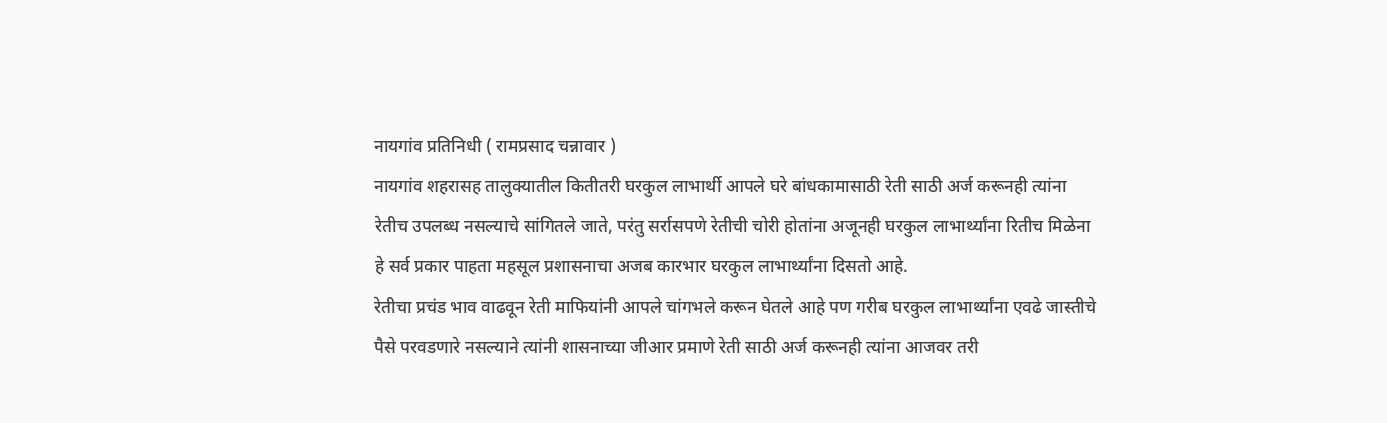नायगांव प्रतिनिधी ( रामप्रसाद चन्नावार )
नायगांव शहरासह तालुक्यातील कितीतरी घरकुल लाभार्थी आपले घरे बांधकामासाठी रेती साठी अर्ज करूनही त्यांना रेतीच उपलब्ध नसल्याचे सांगितले जाते, परंतु सर्रासपणे रेतीची चोरी होतांना अजूनही घरकुल लाभार्थ्यांना रितीच मिळेना हे सर्व प्रकार पाहता महसूल प्रशासनाचा अजब कारभार घरकुल लाभार्थ्यांना दिसतो आहे.
रेतीचा प्रचंड भाव वाढवून रेती माफियांनी आपले चांगभले करून घेतले आहे पण गरीब घरकुल लाभार्थ्यांना एवढे जास्तीचे पैसे परवडणारे नसल्याने त्यांनी शासनाच्या जीआर प्रमाणे रेती साठी अर्ज करूनही त्यांना आजवर तरी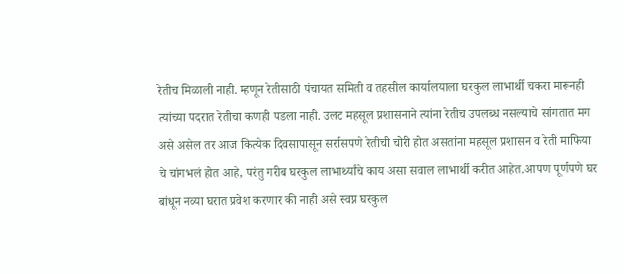रेतीच मिळाली नाही. म्हणून रेतीसाठी पंचायत समिती व तहसील कार्यालयाला घरकुल लाभार्थी चकरा मारूनही त्यांच्या पदरात रेतीचा कणही पडला नाही. उलट महसूल प्रशासनाने त्यांना रेतीच उपलब्ध नसल्याचे सांगतात मग असे असेल तर आज कित्येक दिवसापासून सर्रासपणे रेतीची चोरी होत असतांना महसूल प्रशासन व रेती माफिया चे चांगभलं होत आहे, परंतु गरीब घरकुल लाभार्थ्यांचे काय असा सवाल लाभार्थी करीत आहेत.आपण पूर्णपणे घर बांधून नव्या घरात प्रवेश करणार की नाही असे स्वप्न घरकुल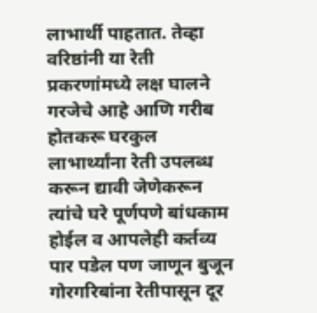लाभार्थी पाहतात. तेव्हा वरिष्ठांनी या रेती प्रकरणांमध्ये लक्ष घालने गरजेचे आहे आणि गरीब होतकरू घरकुल लाभार्थ्यांना रेती उपलब्ध करून द्यावी जेणेकरून त्यांचे घरे पूर्णपणे बांधकाम होईल व आपलेही कर्तव्य पार पडेल पण जाणून बुजून गोरगरिबांना रेतीपासून दूर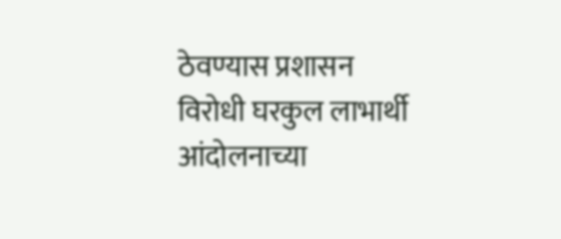ठेवण्यास प्रशासन विरोधी घरकुल लाभार्थी आंदोलनाच्या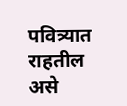पवित्र्यात राहतील असे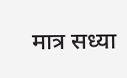मात्र सध्या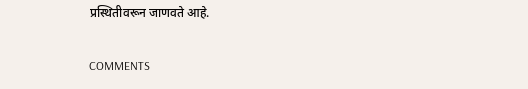प्रस्थितीवरून जाणवते आहे.

COMMENTS